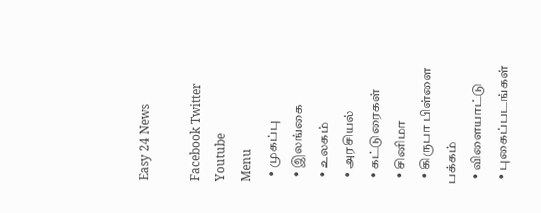Easy 24 News

Facebook Twitter Youtube
Menu
  • முகப்பு
  • இலங்கை
  • உலகம்
  • அரசியல்
  • கட்டுரைகள்
  • சினிமா
  • கிருபா பிள்ளை பக்கம்
  • விளையாட்டு
  • புகைப்படங்கள்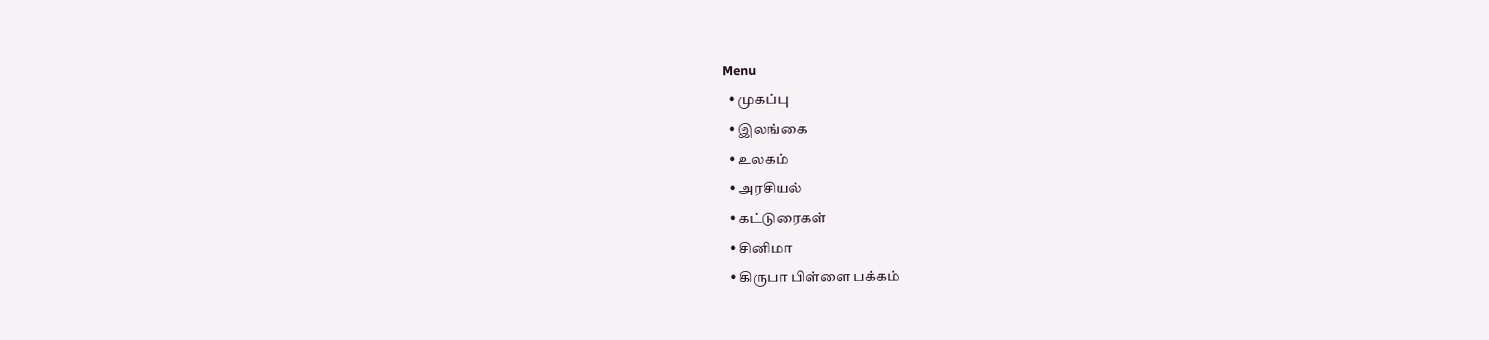Menu
  • முகப்பு
  • இலங்கை
  • உலகம்
  • அரசியல்
  • கட்டுரைகள்
  • சினிமா
  • கிருபா பிள்ளை பக்கம்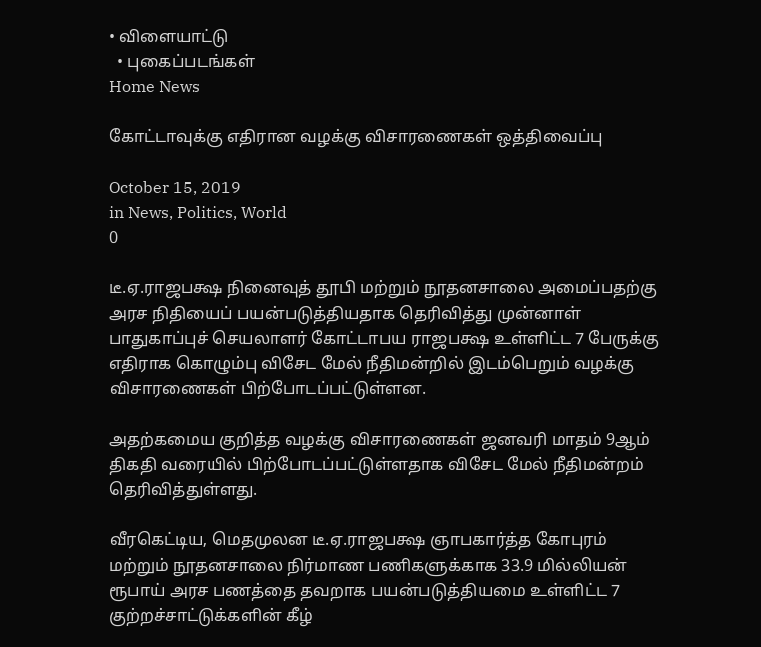• விளையாட்டு
  • புகைப்படங்கள்
Home News

கோட்டாவுக்கு எதிரான வழக்கு விசாரணைகள் ஒத்திவைப்பு

October 15, 2019
in News, Politics, World
0

டீ.ஏ.ராஜபக்ஷ நினைவுத் தூபி மற்றும் நூதனசாலை அமைப்பதற்கு அரச நிதியைப் பயன்படுத்தியதாக தெரிவித்து முன்னாள் பாதுகாப்புச் செயலாளர் கோட்டாபய ராஜபக்ஷ உள்ளிட்ட 7 பேருக்கு எதிராக கொழும்பு விசேட மேல் நீதிமன்றில் இடம்பெறும் வழக்கு விசாரணைகள் பிற்போடப்பட்டுள்ளன.

அதற்கமைய குறித்த வழக்கு விசாரணைகள் ஜனவரி மாதம் 9ஆம் திகதி வரையில் பிற்போடப்பட்டுள்ளதாக விசேட மேல் நீதிமன்றம் தெரிவித்துள்ளது.

வீரகெட்டிய, மெதமுலன டீ.ஏ.ராஜபக்ஷ ஞாபகார்த்த கோபுரம் மற்றும் நூதனசாலை நிர்மாண பணிகளுக்காக 33.9 மில்லியன் ரூபாய் அரச பணத்தை தவறாக பயன்படுத்தியமை உள்ளிட்ட 7 குற்றச்சாட்டுக்களின் கீழ்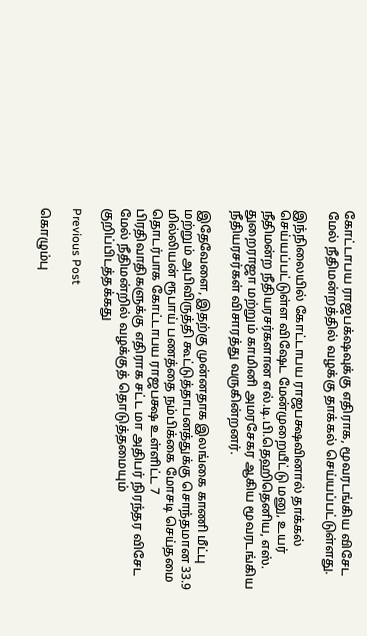கோட்டாபய ராஜபக்‌ஷவுக்கு எதிராக, மூவரடங்கிய விசேட மேல் நீதிமன்றத்தில் வழக்கு தாக்கல் செய்யப்பட்டுள்ளது.

இந்நிலையில் கோட்டாபய ராஜபக்ஷவினால் தாக்கல் செய்யப்பட்டுள்ள விஷேட மேன்முறையீட்டு மனு, உயர் நீதிமன்ற நீதியரசர்களான எல்.டி.பி.தெஹிதெனிய, எஸ். துறைராஜா மற்றும் காமினி அமரசேகர ஆகிய மூவரடங்கிய நீதியரசர்கள் விசாரத்து வருகின்றனர்.

இதேவேளை, இதற்கு முன்னதாக இலங்கை காணி மீட்பு மற்றும் அபிவிருத்தி கூட்டுத்தாபனத்துக்கு சொந்தமான 33.9 மில்லியன் ரூபாய் பணத்தை நம்பிக்கை மோசடி செய்தமை தொடர்பாக கோட்டாபய ராஜபக்ஷ உள்ளிட்ட 7 பிரதிவாதிகளுக்கு எதிராக சட்ட மா அதிபர் நிரந்தர விசேட மேல் நீதிமன்றில் வழக்குத் தொடுத்தமையும் குறிப்பிடத்தக்கது

Previous Post

கொழும்பு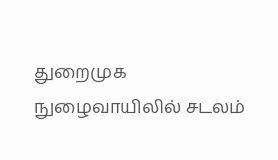துறைமுக நுழைவாயிலில் சடலம்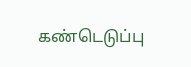கண்டெடுப்பு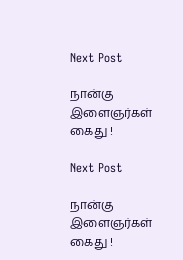Next Post

நான்கு இளைஞர்கள் கைது !

Next Post

நான்கு இளைஞர்கள் கைது !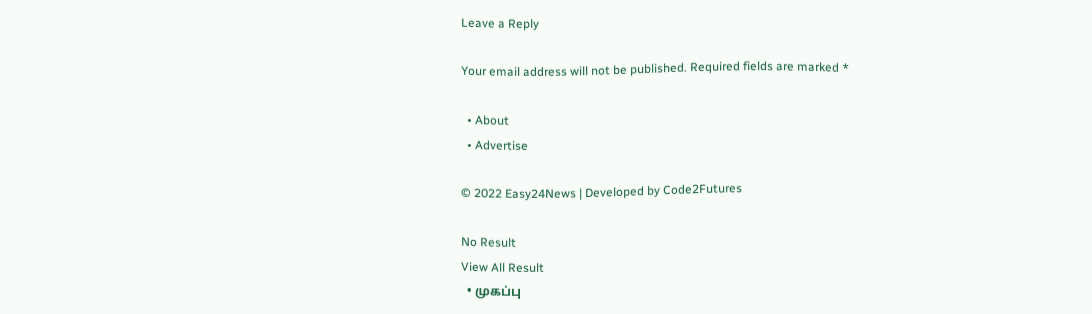Leave a Reply

Your email address will not be published. Required fields are marked *

  • About
  • Advertise

© 2022 Easy24News | Developed by Code2Futures

No Result
View All Result
  • முகப்பு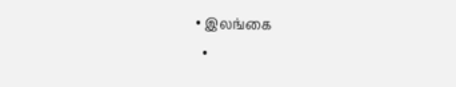• இலங்கை
  •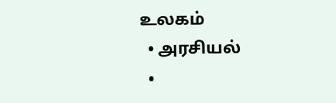உலகம்
  • அரசியல்
  •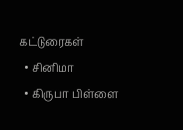கட்டுரைகள்
  • சினிமா
  • கிருபா பிள்ளை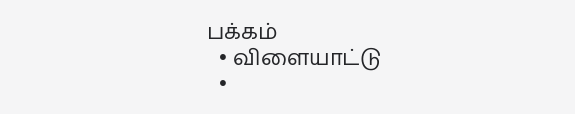பக்கம்
  • விளையாட்டு
  •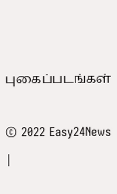புகைப்படங்கள்

© 2022 Easy24News |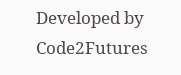Developed by Code2Futures